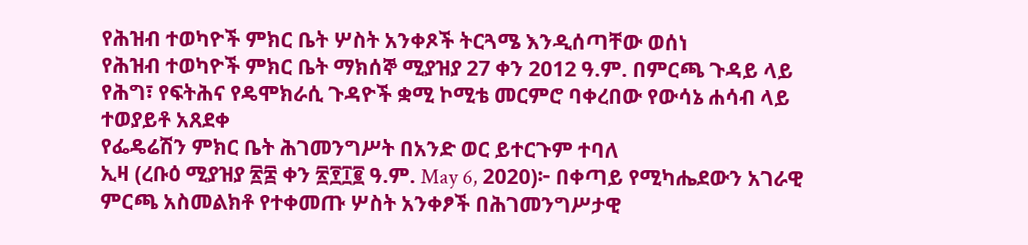የሕዝብ ተወካዮች ምክር ቤት ሦስት አንቀጾች ትርጓሜ እንዲሰጣቸው ወሰነ
የሕዝብ ተወካዮች ምክር ቤት ማክሰኞ ሚያዝያ 27 ቀን 2012 ዓ.ም. በምርጫ ጉዳይ ላይ የሕግ፣ የፍትሕና የዴሞክራሲ ጉዳዮች ቋሚ ኮሚቴ መርምሮ ባቀረበው የውሳኔ ሐሳብ ላይ ተወያይቶ አጸደቀ
የፌዴሬሽን ምክር ቤት ሕገመንግሥት በአንድ ወር ይተርጉም ተባለ
ኢዛ (ረቡዕ ሚያዝያ ፳፰ ቀን ፳፻፲፪ ዓ.ም. May 6, 2020)፦ በቀጣይ የሚካሔደውን አገራዊ ምርጫ አስመልክቶ የተቀመጡ ሦስት አንቀፆች በሕገመንግሥታዊ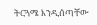ትርጓሜ እንዲሰጣቸው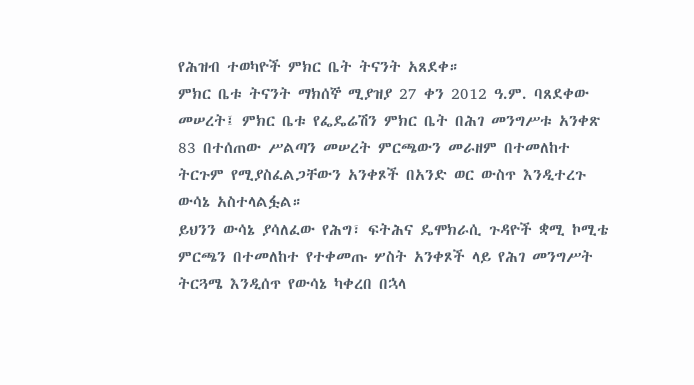የሕዝብ ተወካዮች ምክር ቤት ትናንት አጸደቀ።
ምክር ቤቱ ትናንት ማክሰኞ ሚያዝያ 27 ቀን 2012 ዓ.ም. ባጸደቀው መሠረት፤ ምክር ቤቱ የፌዴሬሽን ምክር ቤት በሕገ መንግሥቱ አንቀጽ 83 በተሰጠው ሥልጣን መሠረት ምርጫውን መራዘም በተመለከተ ትርጉም የሚያስፈልጋቸውን አንቀጾች በአንድ ወር ውስጥ እንዲተረጉ ውሳኔ አስተላልፏል።
ይህንን ውሳኔ ያሳለፈው የሕግ፣ ፍትሕና ዴሞክራሲ ጉዳዮች ቋሚ ኮሚቴ ምርጫን በተመለከተ የተቀመጡ ሦስት አንቀጾች ላይ የሕገ መንግሥት ትርጓሜ እንዲሰጥ የውሳኔ ካቀረበ በኋላ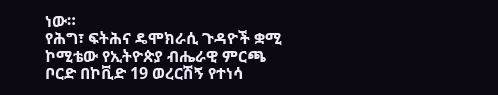ነው።
የሕግ፣ ፍትሕና ዴሞክራሲ ጉዳዮች ቋሚ ኮሚቴው የኢትዮጵያ ብሔራዊ ምርጫ ቦርድ በኮቪድ 19 ወረርሽኝ የተነሳ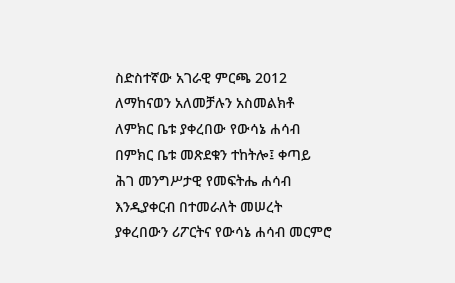ስድስተኛው አገራዊ ምርጫ 2012 ለማከናወን አለመቻሉን አስመልክቶ ለምክር ቤቱ ያቀረበው የውሳኔ ሐሳብ በምክር ቤቱ መጽደቁን ተከትሎ፤ ቀጣይ ሕገ መንግሥታዊ የመፍትሔ ሐሳብ እንዲያቀርብ በተመራለት መሠረት ያቀረበውን ሪፖርትና የውሳኔ ሐሳብ መርምሮ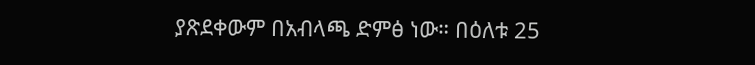ያጽደቀውም በአብላጫ ድምፅ ነው። በዕለቱ 25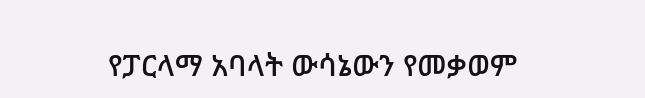የፓርላማ አባላት ውሳኔውን የመቃወም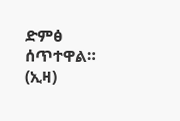ድምፅ ሰጥተዋል። (ኢዛ)